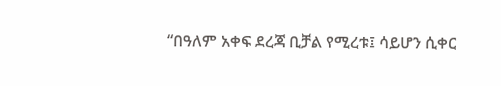“በዓለም አቀፍ ደረጃ ቢቻል የሚረቱ፤ ሳይሆን ሲቀር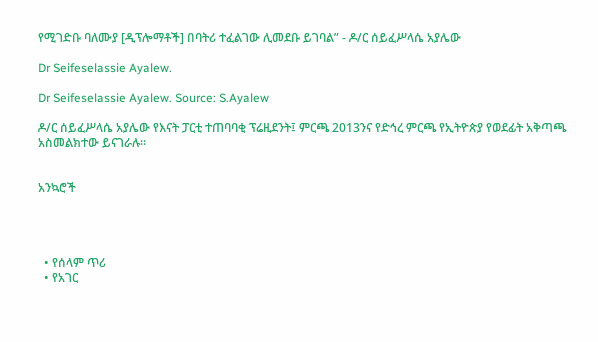የሚገድቡ ባለሙያ [ዲፕሎማቶች] በባትሪ ተፈልገው ሊመደቡ ይገባል” - ዶ/ር ሰይፈሥላሴ አያሌው

Dr Seifeselassie Ayalew.

Dr Seifeselassie Ayalew. Source: S.Ayalew

ዶ/ር ሰይፈሥላሴ አያሌው የእናት ፓርቲ ተጠባባቂ ፕሬዚደንት፤ ምርጫ 2013ንና የድኅረ ምርጫ የኢትዮጵያ የወደፊት አቅጣጫ አስመልክተው ይናገራሉ።


አንኳሮች




  • የሰላም ጥሪ
  • የአገር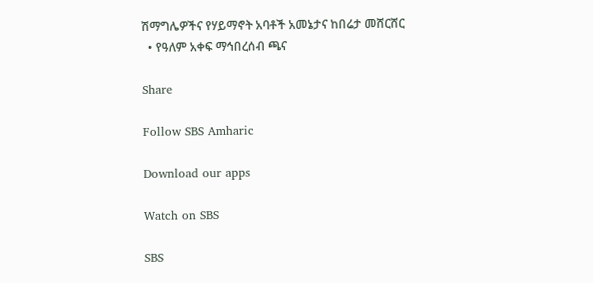ሽማግሌዎችና የሃይማኖት አባቶች አመኔታና ከበሬታ መሸርሸር
  • የዓለም አቀፍ ማኅበረሰብ ጫና

Share

Follow SBS Amharic

Download our apps

Watch on SBS

SBS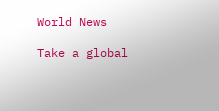World News

Take a global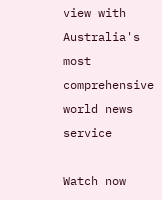view with Australia's most comprehensive world news service

Watch now